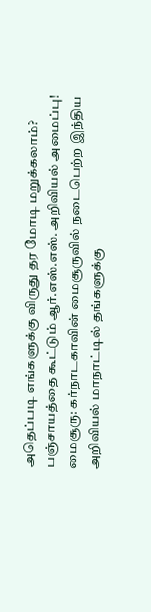அதெப்படி எங்களுக்கு விருது தர மோடி மறுக்கலாம்? பஞ்சாயத்தை கூட்டும் ஆர்.எஸ்.எஸ். அறிவியல் அமைப்பு!
மைசூரு: கர்நாடகாவின் மைசூருவில் நடைபெற்ற இந்திய அறிவியல் மாநாட்டில் தங்களுக்கு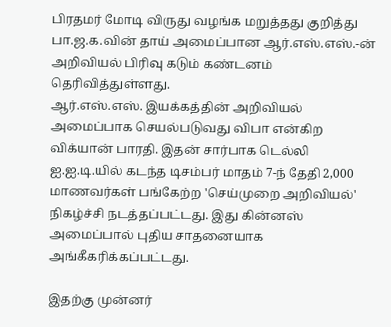பிரதமர் மோடி விருது வழங்க மறுத்தது குறித்து பா.ஜ.க.வின் தாய் அமைப்பான ஆர்.எஸ்.எஸ்.-ன் அறிவியல் பிரிவு கடும் கண்டனம் தெரிவித்துள்ளது.
ஆர்.எஸ்.எஸ். இயக்கத்தின் அறிவியல் அமைப்பாக செயல்படுவது விபா என்கிற விக்யான் பாரதி. இதன் சார்பாக டெல்லி ஐ.ஐ.டி.யில் கடந்த டிசம்பர் மாதம் 7-ந் தேதி 2,000 மாணவர்கள் பங்கேற்ற 'செய்முறை அறிவியல்' நிகழ்ச்சி நடத்தப்பட்டது. இது கின்னஸ் அமைப்பால் புதிய சாதனையாக அங்கீகரிக்கப்பட்டது.

இதற்கு முன்னர்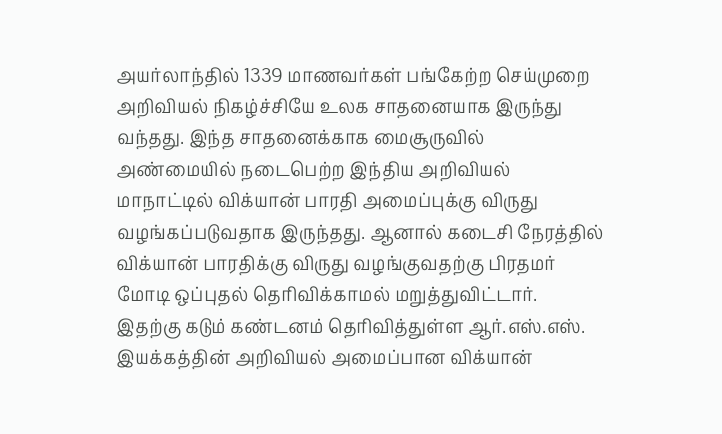அயர்லாந்தில் 1339 மாணவர்கள் பங்கேற்ற செய்முறை அறிவியல் நிகழ்ச்சியே உலக சாதனையாக இருந்து வந்தது. இந்த சாதனைக்காக மைசூருவில் அண்மையில் நடைபெற்ற இந்திய அறிவியல் மாநாட்டில் விக்யான் பாரதி அமைப்புக்கு விருது வழங்கப்படுவதாக இருந்தது. ஆனால் கடைசி நேரத்தில் விக்யான் பாரதிக்கு விருது வழங்குவதற்கு பிரதமர் மோடி ஒப்புதல் தெரிவிக்காமல் மறுத்துவிட்டார்.
இதற்கு கடும் கண்டனம் தெரிவித்துள்ள ஆர்.எஸ்.எஸ். இயக்கத்தின் அறிவியல் அமைப்பான விக்யான்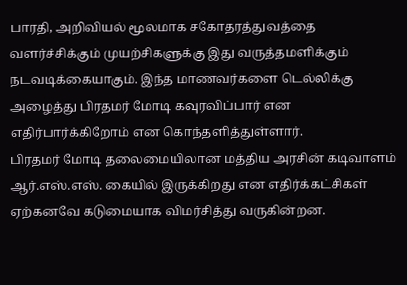பாரதி, அறிவியல் மூலமாக சகோதரத்துவத்தை வளர்ச்சிக்கும் முயற்சிகளுக்கு இது வருத்தமளிக்கும் நடவடிக்கையாகும். இந்த மாணவர்களை டெல்லிக்கு அழைத்து பிரதமர் மோடி கவுரவிப்பார் என எதிர்பார்க்கிறோம் என கொந்தளித்துள்ளார்.
பிரதமர் மோடி தலைமையிலான மத்திய அரசின் கடிவாளம் ஆர்.எஸ்.எஸ். கையில் இருக்கிறது என எதிர்க்கட்சிகள் ஏற்கனவே கடுமையாக விமர்சித்து வருகின்றன.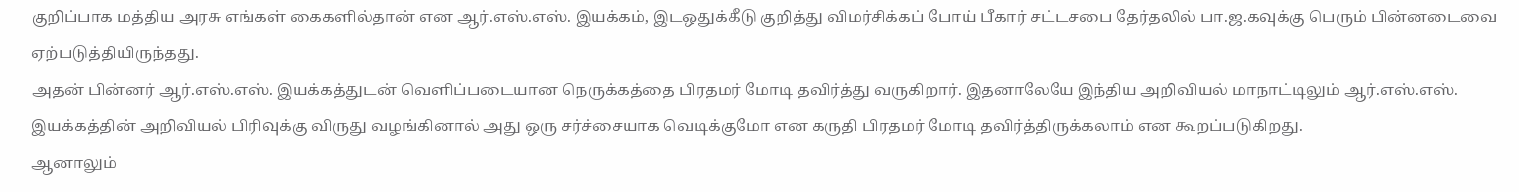குறிப்பாக மத்திய அரசு எங்கள் கைகளில்தான் என ஆர்.எஸ்.எஸ். இயக்கம், இடஒதுக்கீடு குறித்து விமர்சிக்கப் போய் பீகார் சட்டசபை தேர்தலில் பா.ஜ.கவுக்கு பெரும் பின்னடைவை ஏற்படுத்தியிருந்தது.
அதன் பின்னர் ஆர்.எஸ்.எஸ். இயக்கத்துடன் வெளிப்படையான நெருக்கத்தை பிரதமர் மோடி தவிர்த்து வருகிறார். இதனாலேயே இந்திய அறிவியல் மாநாட்டிலும் ஆர்.எஸ்.எஸ். இயக்கத்தின் அறிவியல் பிரிவுக்கு விருது வழங்கினால் அது ஒரு சர்ச்சையாக வெடிக்குமோ என கருதி பிரதமர் மோடி தவிர்த்திருக்கலாம் என கூறப்படுகிறது.
ஆனாலும்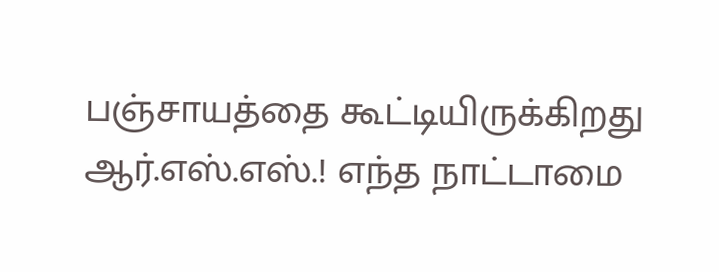பஞ்சாயத்தை கூட்டியிருக்கிறது ஆர்.எஸ்.எஸ்.! எந்த நாட்டாமை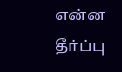என்ன தீர்ப்பு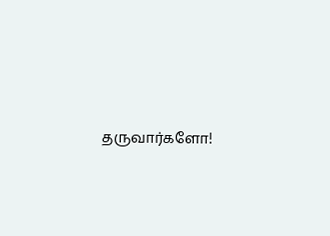தருவார்களோ!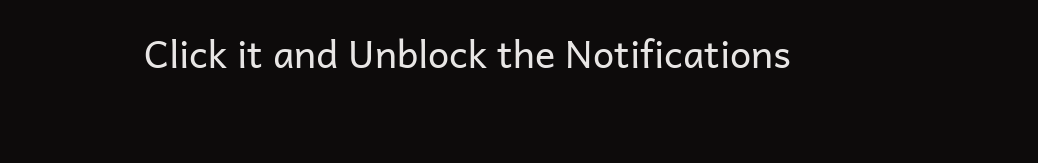Click it and Unblock the Notifications